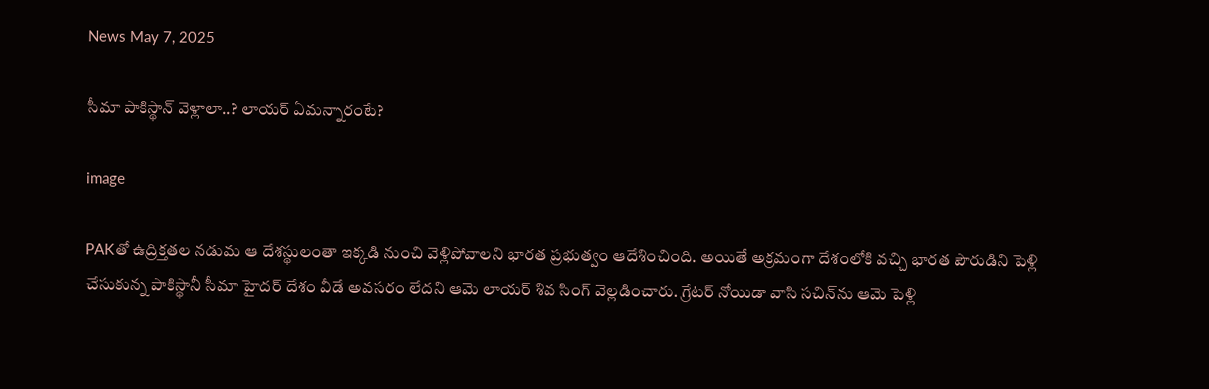News May 7, 2025

సీమా పాకిస్థాన్ వెళ్లాలా..? లాయర్ ఏమన్నారంటే?

image

PAKతో ఉద్రిక్తతల నడుమ ఆ దేశస్థులంతా ఇక్కడి నుంచి వెళ్లిపోవాలని భారత ప్రభుత్వం ఆదేశించింది. అయితే అక్రమంగా దేశంలోకి వచ్చి భారత పౌరుడిని పెళ్లి చేసుకున్న పాకిస్థానీ సీమా హైదర్ దేశం వీడే అవసరం లేదని ఆమె లాయర్ శివ సింగ్ వెల్లడించారు. గ్రేటర్ నోయిడా వాసి సచిన్‌ను ఆమె పెళ్లి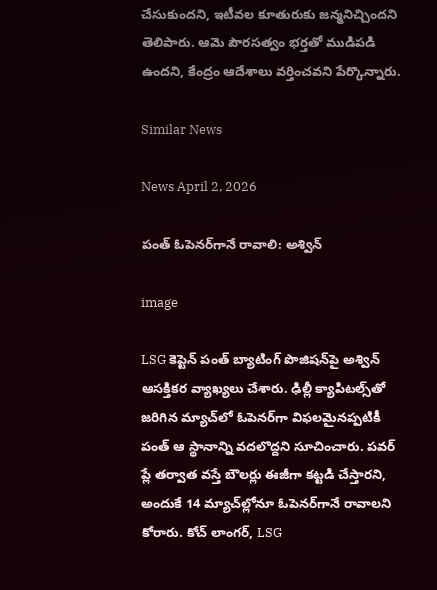చేసుకుందని, ఇటీవల కూతురుకు జన్మనిచ్చిందని తెలిపారు. ఆమె పౌరసత్వం భర్తతో ముడిపడి ఉందని, కేంద్రం ఆదేశాలు వర్తించవని పేర్కొన్నారు.

Similar News

News April 2, 2026

పంత్ ఓపెనర్‌గానే రావాలి: అశ్విన్

image

LSG కెప్టెన్ పంత్ బ్యాటింగ్ పొజిషన్‌పై అశ్విన్ ఆసక్తికర వ్యాఖ్యలు చేశారు. ఢిల్లీ క్యాపిటల్స్‌తో జరిగిన మ్యాచ్‌లో ఓపెనర్‌గా విఫలమైనప్పటికీ పంత్ ఆ స్థానాన్ని వదలొద్దని సూచించారు. పవర్ ప్లే తర్వాత వస్తే బౌలర్లు ఈజీగా కట్టడి చేస్తారని, అందుకే 14 మ్యాచ్‌ల్లోనూ ఓపెనర్‌గానే రావాలని కోరారు. కోచ్ లాంగర్, LSG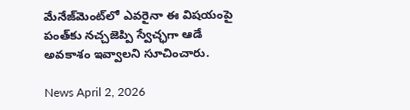మేనేజ్‌మెంట్‌లో ఎవరైనా ఈ విషయంపై పంత్‌కు నచ్చజెప్పి స్వేచ్ఛగా ఆడే అవకాశం ఇవ్వాలని సూచించారు.

News April 2, 2026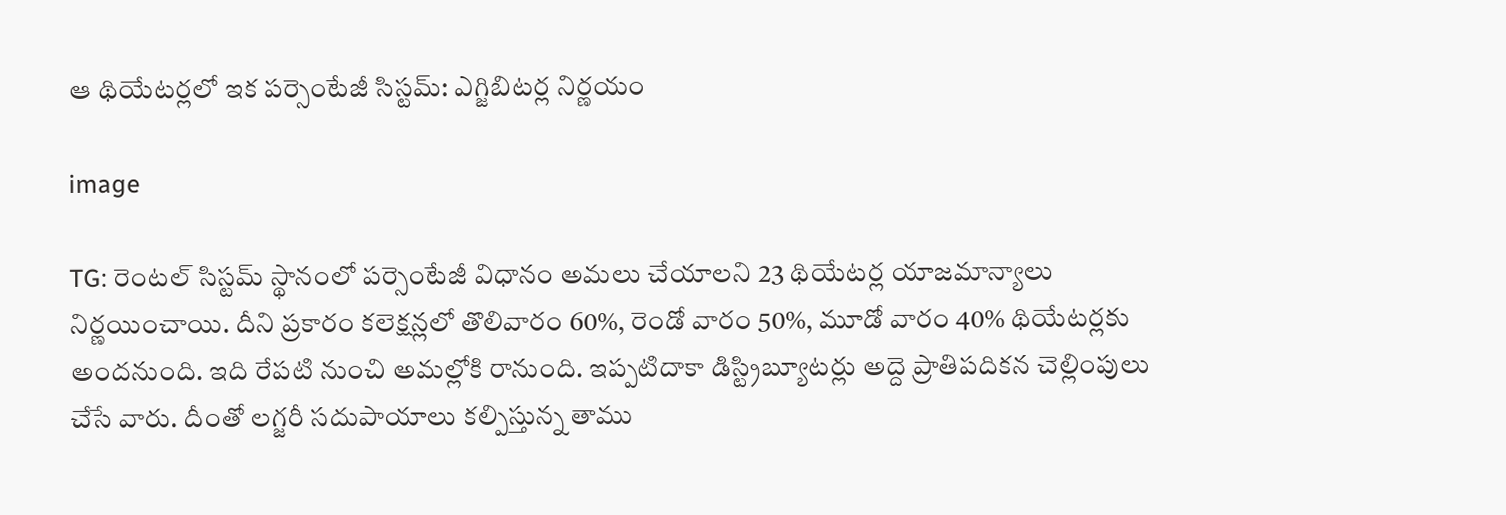ఆ థియేటర్లలో ఇక పర్సెంటేజీ సిస్టమ్: ఎగ్జిబిటర్ల నిర్ణయం

image

TG: రెంటల్ సిస్టమ్ స్థానంలో పర్సెంటేజీ విధానం అమలు చేయాలని 23 థియేటర్ల యాజమాన్యాలు నిర్ణయించాయి. దీని ప్రకారం కలెక్షన్లలో తొలివారం 60%, రెండో వారం 50%, మూడో వారం 40% థియేటర్లకు అందనుంది. ఇది రేపటి నుంచి అమల్లోకి రానుంది. ఇప్పటిదాకా డిస్ట్రిబ్యూటర్లు అద్దె ప్రాతిపదికన చెల్లింపులు చేసే వారు. దీంతో లగ్జరీ సదుపాయాలు కల్పిస్తున్న తాము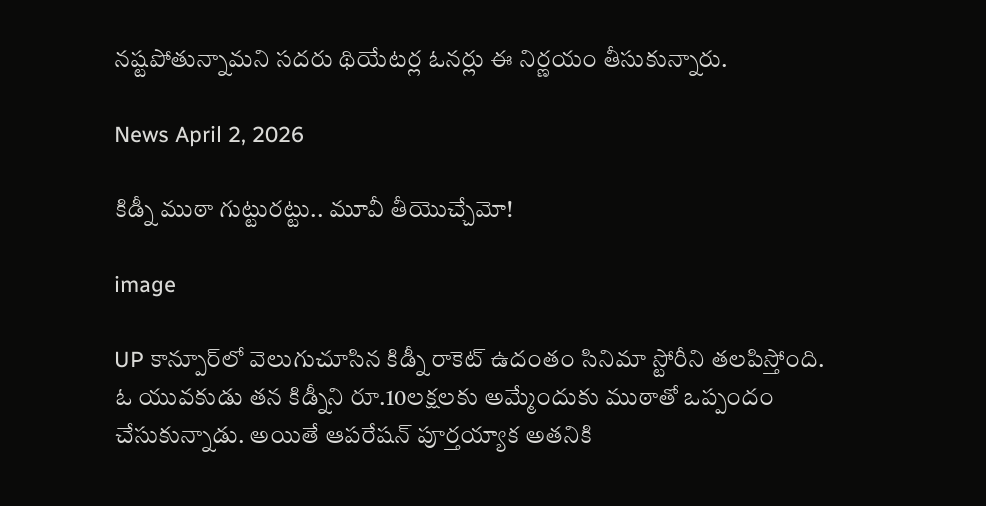నష్టపోతున్నామని సదరు థియేటర్ల ఓనర్లు ఈ నిర్ణయం తీసుకున్నారు.

News April 2, 2026

కిడ్నీ ముఠా గుట్టురట్టు.. మూవీ తీయొచ్చేమో!

image

UP కాన్పూర్‌లో వెలుగుచూసిన కిడ్నీ రాకెట్ ఉదంతం సినిమా స్టోరీని తలపిస్తోంది. ఓ యువకుడు తన కిడ్నీని రూ.10లక్షలకు అమ్మేందుకు ముఠాతో ఒప్పందం చేసుకున్నాడు. అయితే ఆపరేషన్ పూర్తయ్యాక అతనికి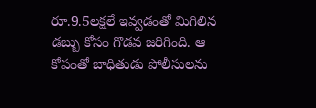రూ.9.5లక్షలే ఇవ్వడంతో మిగిలిన డబ్బు కోసం గొడవ జరిగింది. ఆ కోపంతో బాధితుడు పోలీసులను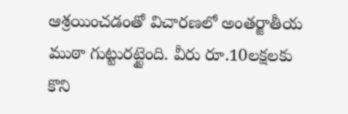ఆశ్రయించడంతో విచారణలో అంతర్జాతీయ ముఠా గుట్టురట్టైంది. వీరు రూ.10లక్షలకు కొని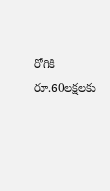రోగికి రూ.60లక్షలకు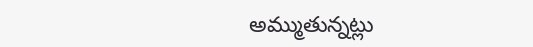అమ్ముతున్నట్లు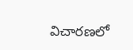విచారణలో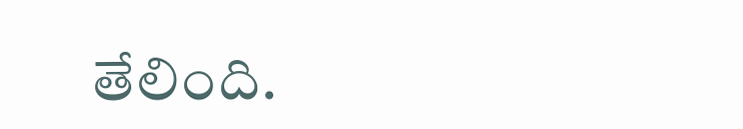తేలింది.